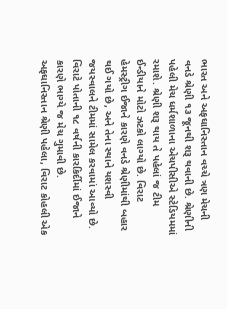ભારત અને અફઘાનિસ્તાન વચ્ચે ત્રણ મેચની વનડે શ્રેણી ૧૩ જૂનથી શરૂ થવાની છે. શ્રેણીની પહેલી મેચ ધર્મશાળાના એચપીસીએ સ્ટેડિયમમાં રમાશે. શ્રેણી શરૂ થાય તે પહેલાં જ ટીમ ઈન્ડીયાને મોટો ઝટકો લાગ્યો છે. વિરાટ હેમસ્ટ્રીગ ઈજાને કારણે વનડે શ્રેણીમાંથી બહાર થઈ ગયો છે, અને તેના સ્થાને યશસ્વી જયસ્વાલને ટીમમાં સામેલ કરવામાં આવ્યો છે. વિરાટે પોતાની ૧૮ વર્ષની કારકિર્દીમાં ઈજાને કારણે ભાગ્યે જ મેચ ગુમાવી છે.
અફઘાનિસ્તાન શ્રેણી પહેલા, વિરાટ કોહલી એક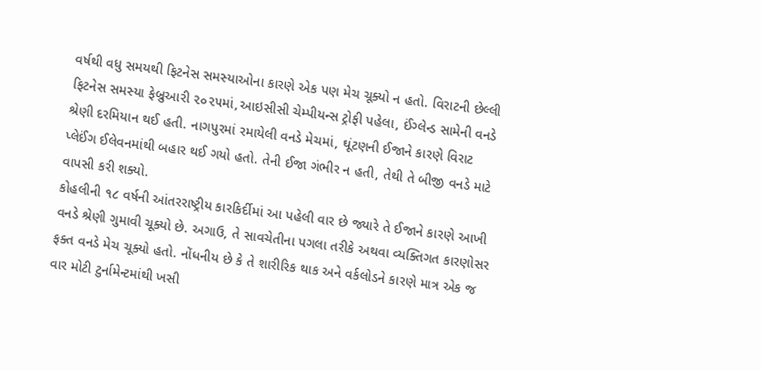વર્ષથી વધુ સમયથી ફિટનેસ સમસ્યાઓના કારણે એક પણ મેચ ચૂક્યો ન હતો. વિરાટની છેલ્લી ફિટનેસ સમસ્યા ફેબ્રુઆરી ૨૦૨૫માં,આઇસીસી ચેમ્પીયન્સ ટ્રોફી પહેલા, ઈંગ્લેન્ડ સામેની વનડે શ્રેણી દરમિયાન થઈ હતી. નાગપુરમાં રમાયેલી વનડે મેચમાં, ઘૂંટણની ઈજાને કારણે વિરાટ પ્લેઈંગ ઈલેવનમાંથી બહાર થઈ ગયો હતો. તેની ઈજા ગંભીર ન હતી, તેથી તે બીજી વનડે માટે વાપસી કરી શક્યો.
કોહલીની ૧૮ વર્ષની આંતરરાષ્ટ્રીય કારકિર્દીમાં આ પહેલી વાર છે જ્યારે તે ઈજાને કારણે આખી વનડે શ્રેણી ગુમાવી ચૂક્યો છે. અગાઉ, તે સાવચેતીના પગલા તરીકે અથવા વ્યક્તિગત કારણોસર ફક્ત વનડે મેચ ચૂક્યો હતો. નોંધનીય છે કે તે શારીરિક થાક અને વર્કલોડને કારણે માત્ર એક જ વાર મોટી ટુર્નામેન્ટમાંથી ખસી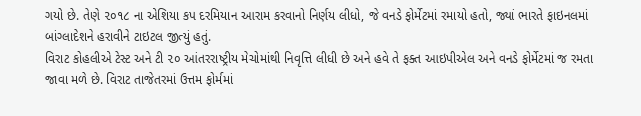ગયો છે. તેણે ૨૦૧૮ ના એશિયા કપ દરમિયાન આરામ કરવાનો નિર્ણય લીધો, જે વનડે ફોર્મેટમાં રમાયો હતો, જ્યાં ભારતે ફાઇનલમાં બાંગ્લાદેશને હરાવીને ટાઇટલ જીત્યું હતું.
વિરાટ કોહલીએ ટેસ્ટ અને ટી ૨૦ આંતરરાષ્ટ્રીય મેચોમાંથી નિવૃત્તિ લીધી છે અને હવે તે ફક્ત આઇપીએલ અને વનડે ફોર્મેટમાં જ રમતા જાવા મળે છે. વિરાટ તાજેતરમાં ઉત્તમ ફોર્મમાં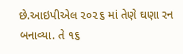છે.આઇપીએલ ૨૦૨૬ માં તેણે ઘણા રન બનાવ્યા. તે ૧૬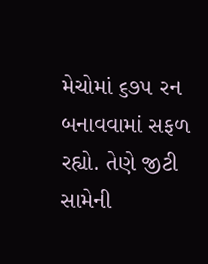મેચોમાં ૬૭૫ રન બનાવવામાં સફળ રહ્યો. તેણે જીટી સામેની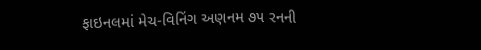ફાઇનલમાં મેચ-વિનિંગ અણનમ ૭૫ રનની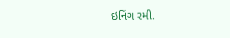ઇનિંગ રમી.